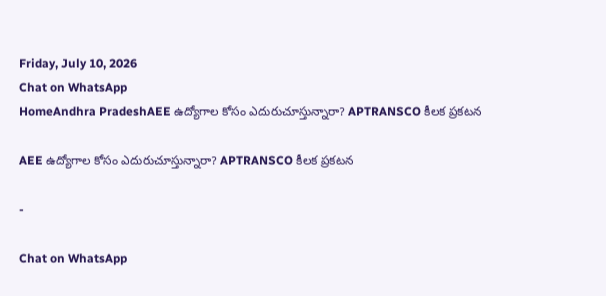Friday, July 10, 2026
Chat on WhatsApp
HomeAndhra PradeshAEE ఉద్యోగాల కోసం ఎదురుచూస్తున్నారా? APTRANSCO కీలక ప్రకటన

AEE ఉద్యోగాల కోసం ఎదురుచూస్తున్నారా? APTRANSCO కీలక ప్రకటన

-

Chat on WhatsApp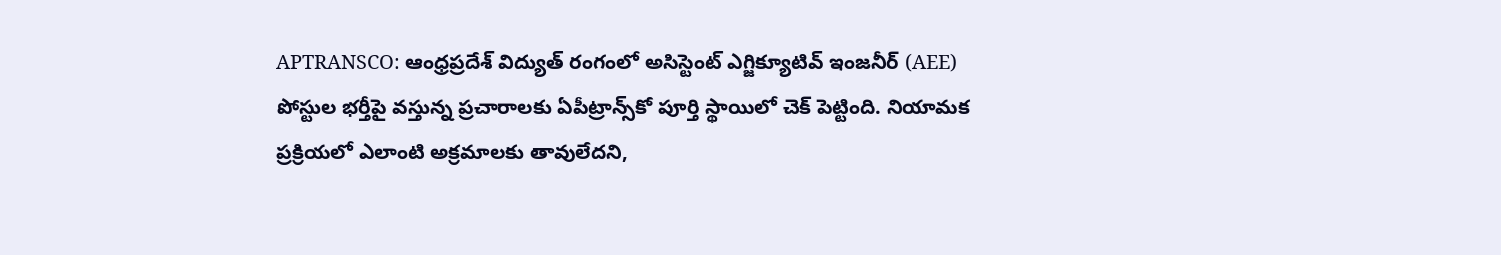APTRANSCO: ఆంధ్రప్రదేశ్ విద్యుత్ రంగంలో అసిస్టెంట్ ఎగ్జిక్యూటివ్ ఇంజనీర్ (AEE) పోస్టుల భర్తీపై వస్తున్న ప్రచారాలకు ఏపీట్రాన్స్‌కో పూర్తి స్థాయిలో చెక్ పెట్టింది. నియామక ప్రక్రియలో ఎలాంటి అక్రమాలకు తావులేదని,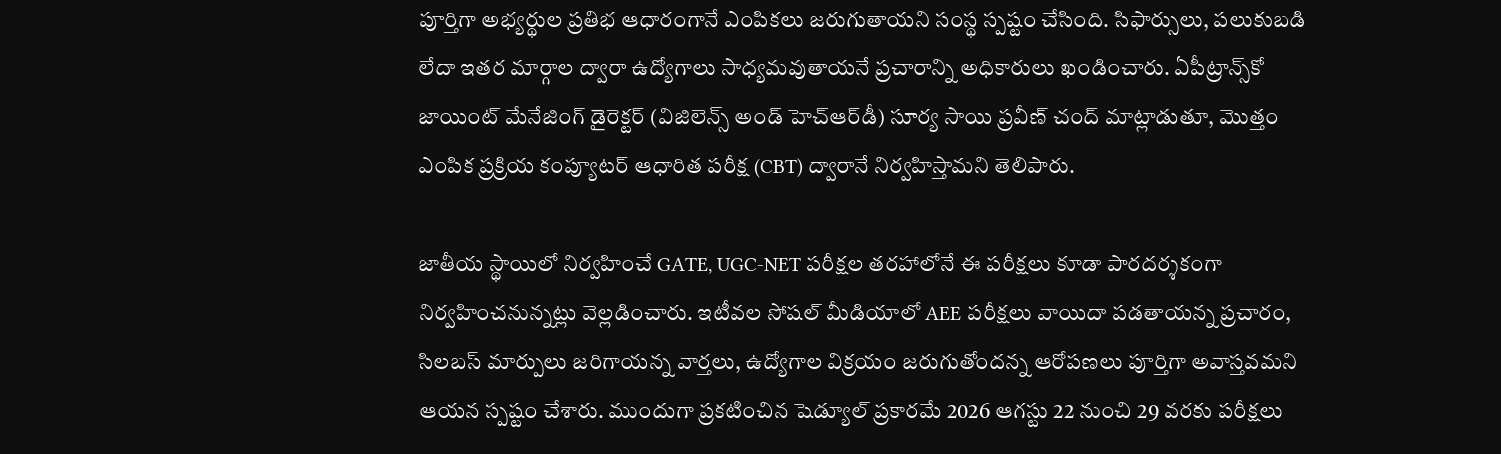పూర్తిగా అభ్యర్థుల ప్రతిభ ఆధారంగానే ఎంపికలు జరుగుతాయని సంస్థ స్పష్టం చేసింది. సిఫార్సులు, పలుకుబడి లేదా ఇతర మార్గాల ద్వారా ఉద్యోగాలు సాధ్యమవుతాయనే ప్రచారాన్ని అధికారులు ఖండించారు. ఏపీట్రాన్స్‌కో జాయింట్ మేనేజింగ్ డైరెక్టర్ (విజిలెన్స్ అండ్ హెచ్‌ఆర్‌డీ) సూర్య సాయి ప్రవీణ్ చంద్ మాట్లాడుతూ, మొత్తం ఎంపిక ప్రక్రియ కంప్యూటర్ ఆధారిత పరీక్ష (CBT) ద్వారానే నిర్వహిస్తామని తెలిపారు.

జాతీయ స్థాయిలో నిర్వహించే GATE, UGC-NET పరీక్షల తరహాలోనే ఈ పరీక్షలు కూడా పారదర్శకంగా నిర్వహించనున్నట్లు వెల్లడించారు. ఇటీవల సోషల్ మీడియాలో AEE పరీక్షలు వాయిదా పడతాయన్న ప్రచారం, సిలబస్ మార్పులు జరిగాయన్న వార్తలు, ఉద్యోగాల విక్రయం జరుగుతోందన్న ఆరోపణలు పూర్తిగా అవాస్తవమని ఆయన స్పష్టం చేశారు. ముందుగా ప్రకటించిన షెడ్యూల్ ప్రకారమే 2026 ఆగస్టు 22 నుంచి 29 వరకు పరీక్షలు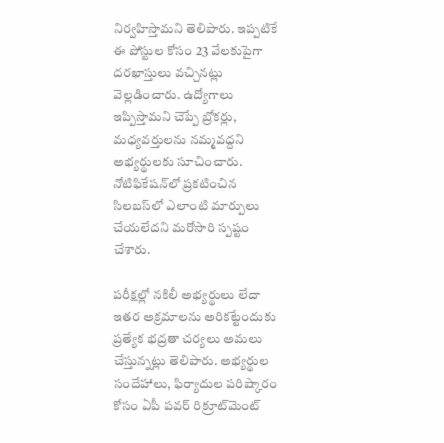నిర్వహిస్తామని తెలిపారు. ఇప్పటికే ఈ పోస్టుల కోసం 23 వేలకుపైగా దరఖాస్తులు వచ్చినట్లు వెల్లడించారు. ఉద్యోగాలు ఇప్పిస్తామని చెప్పే బ్రోకర్లు, మధ్యవర్తులను నమ్మవద్దని అభ్యర్థులకు సూచించారు. నోటిఫికేషన్‌లో ప్రకటించిన సిలబస్‌లో ఎలాంటి మార్పులు చేయలేదని మరోసారి స్పష్టం చేశారు.

పరీక్షల్లో నకిలీ అభ్యర్థులు లేదా ఇతర అక్రమాలను అరికట్టేందుకు ప్రత్యేక భద్రతా చర్యలు అమలు చేస్తున్నట్లు తెలిపారు. అభ్యర్థుల సందేహాలు, ఫిర్యాదుల పరిష్కారం కోసం ఏపీ పవర్ రిక్రూట్‌మెంట్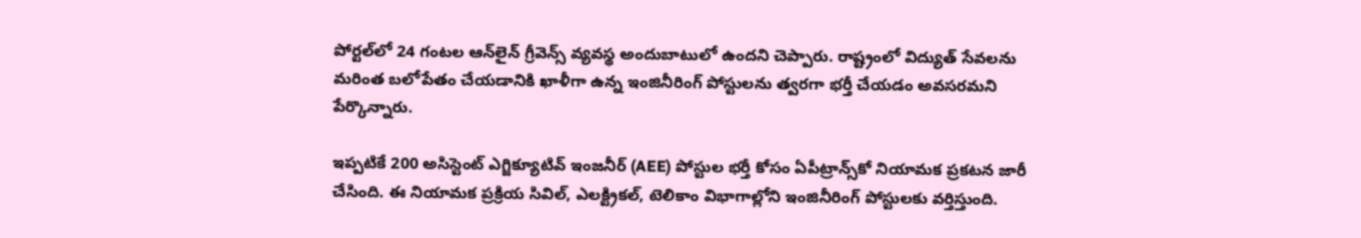పోర్టల్‌లో 24 గంటల ఆన్‌లైన్ గ్రీవెన్స్ వ్యవస్థ అందుబాటులో ఉందని చెప్పారు. రాష్ట్రంలో విద్యుత్ సేవలను మరింత బలోపేతం చేయడానికి ఖాళీగా ఉన్న ఇంజినీరింగ్ పోస్టులను త్వరగా భర్తీ చేయడం అవసరమని పేర్కొన్నారు.

ఇప్పటికే 200 అసిస్టెంట్ ఎగ్జిక్యూటివ్ ఇంజనీర్ (AEE) పోస్టుల భర్తీ కోసం ఏపీట్రాన్స్‌కో నియామక ప్రకటన జారీ చేసింది. ఈ నియామక ప్రక్రియ సివిల్, ఎలక్ట్రికల్, టెలికాం విభాగాల్లోని ఇంజినీరింగ్ పోస్టులకు వర్తిస్తుంది.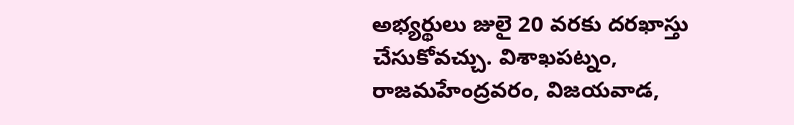అభ్యర్థులు జులై 20 వరకు దరఖాస్తు చేసుకోవచ్చు. విశాఖపట్నం, రాజమహేంద్రవరం, విజయవాడ,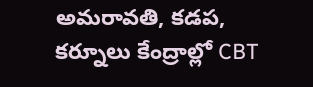అమరావతి, కడప, కర్నూలు కేంద్రాల్లో CBT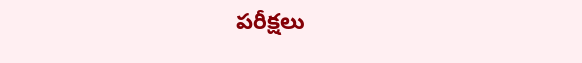పరీక్షలు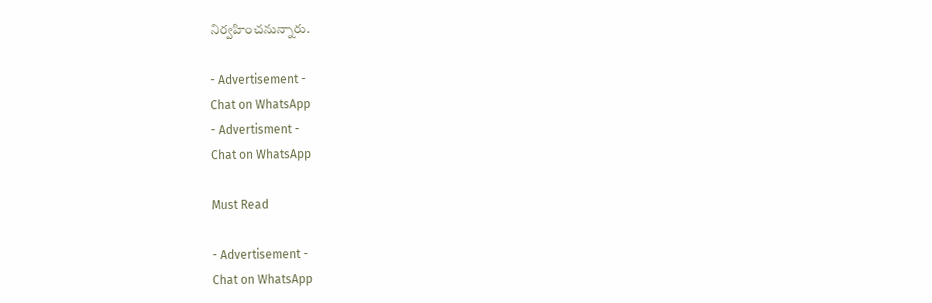నిర్వహించనున్నారు.

- Advertisement -
Chat on WhatsApp
- Advertisment -
Chat on WhatsApp

Must Read

- Advertisement -
Chat on WhatsApp